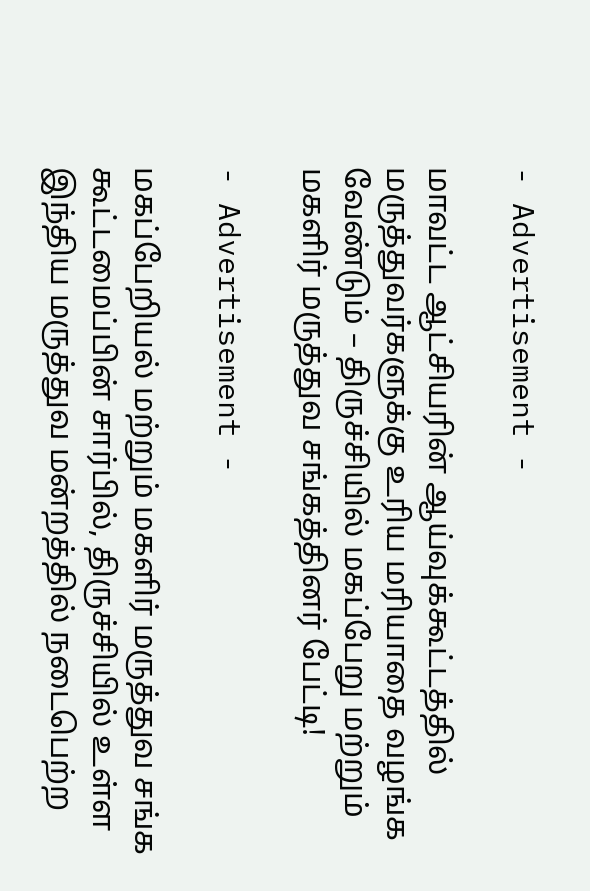- Advertisement -

மாவட்ட ஆட்சியரின் ஆய்வுக்கூட்டத்தில் மருத்துவர்களுக்கு உரிய மரியாதை வழங்க வேண்டும் – திருச்சியில் மகப்பேறு மற்றும் மகளிர் மருத்துவ சங்கத்தினர் பேட்டி!

- Advertisement -

மகப்பேறியல் மற்றும் மகளிர் மருத்துவ சங்க கூட்டமைப்பின் சார்பில், திருச்சியில் உள்ள இந்திய மருத்துவ மன்றத்தில் நடைபெற்ற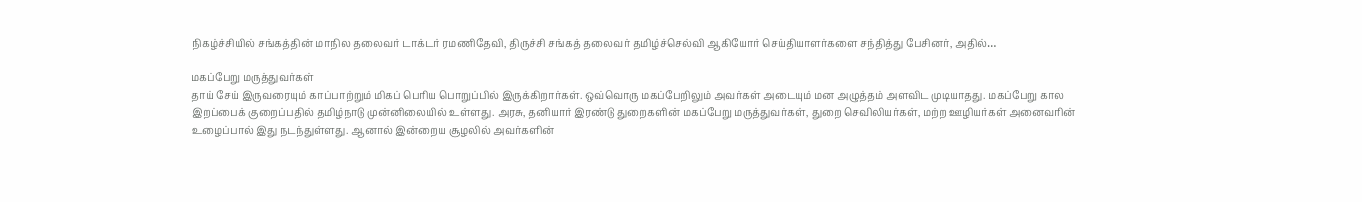நிகழ்ச்சியில் சங்கத்தின் மாநில தலைவர் டாக்டர் ரமணிதேவி, திருச்சி சங்கத் தலைவர் தமிழ்ச்செல்வி ஆகியோர் செய்தியாளர்களை சந்தித்து பேசினர், அதில்…

மகப்பேறு மருத்துவர்கள்
தாய் சேய் இருவரையும் காப்பாற்றும் மிகப் பெரிய பொறுப்பில் இருக்கிறார்கள். ஒவ்வொரு மகப்பேறிலும் அவர்கள் அடையும் மன அழுத்தம் அளவிட முடியாதது. மகப்பேறு கால இறப்பைக் குறைப்பதில் தமிழ்நாடு முன்னிலையில் உள்ளது. அரசு, தனியார் இரண்டு துறைகளின் மகப்பேறு மருத்துவர்கள், துறை செவிலியர்கள், மற்ற ஊழியர்கள் அனைவரின் உழைப்பால் இது நடந்துள்ளது. ஆனால் இன்றைய சூழலில் அவர்களின்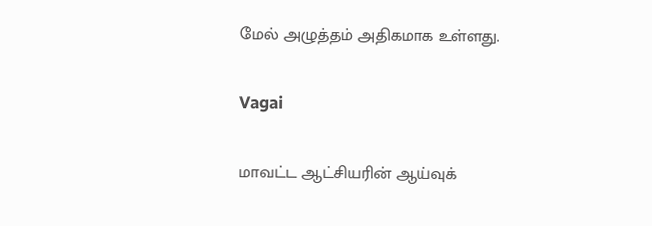மேல் அழுத்தம் அதிகமாக உள்ளது.

Vagai

மாவட்ட ஆட்சியரின் ஆய்வுக்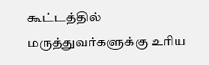கூட்டத்தில் மருத்துவர்களுக்கு உரிய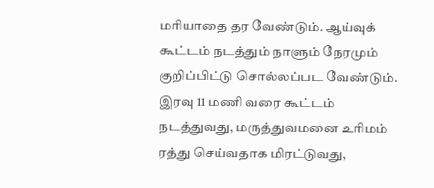மரியாதை தர வேண்டும். ஆய்வுக் கூட்டம் நடத்தும் நாளும் நேரமும் குறிப்பிட்டு சொல்லப்பட வேண்டும். இரவு 11 மணி வரை கூட்டம் நடத்துவது, மருத்துவமனை உரிமம் ரத்து செய்வதாக மிரட்டுவது,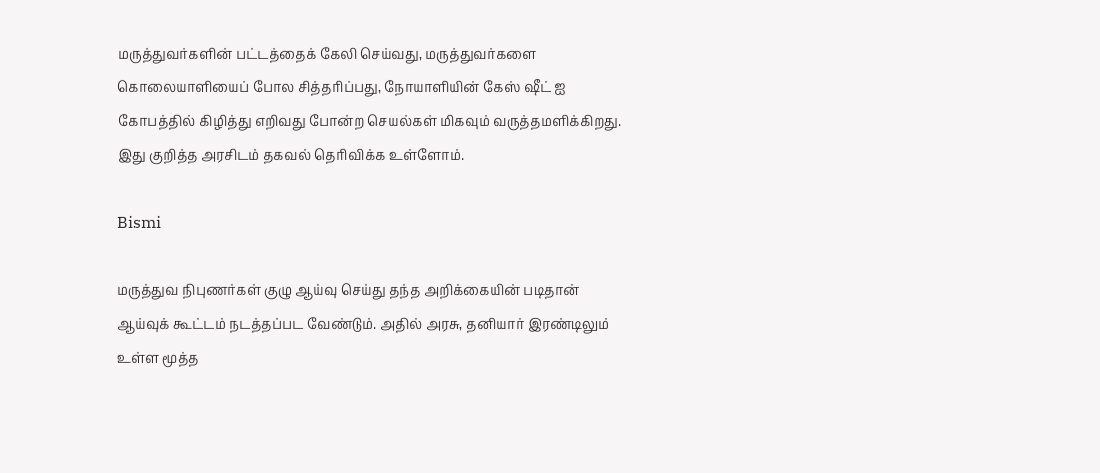மருத்துவர்களின் பட்டத்தைக் கேலி செய்வது, மருத்துவர்களை கொலையாளியைப் போல சித்தரிப்பது, நோயாளியின் கேஸ் ஷீட் ஐ கோபத்தில் கிழித்து எறிவது போன்ற செயல்கள் மிகவும் வருத்தமளிக்கிறது. இது குறித்த அரசிடம் தகவல் தெரிவிக்க உள்ளோம்.

Bismi

மருத்துவ நிபுணர்கள் குழு ஆய்வு செய்து தந்த அறிக்கையின் படிதான் ஆய்வுக் கூட்டம் நடத்தப்பட வேண்டும். அதில் அரசு, தனியார் இரண்டிலும் உள்ள மூத்த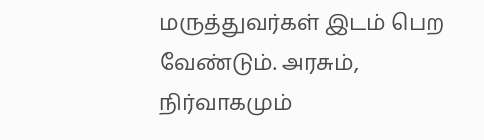மருத்துவர்கள் இடம் பெற வேண்டும். அரசும், நிர்வாகமும்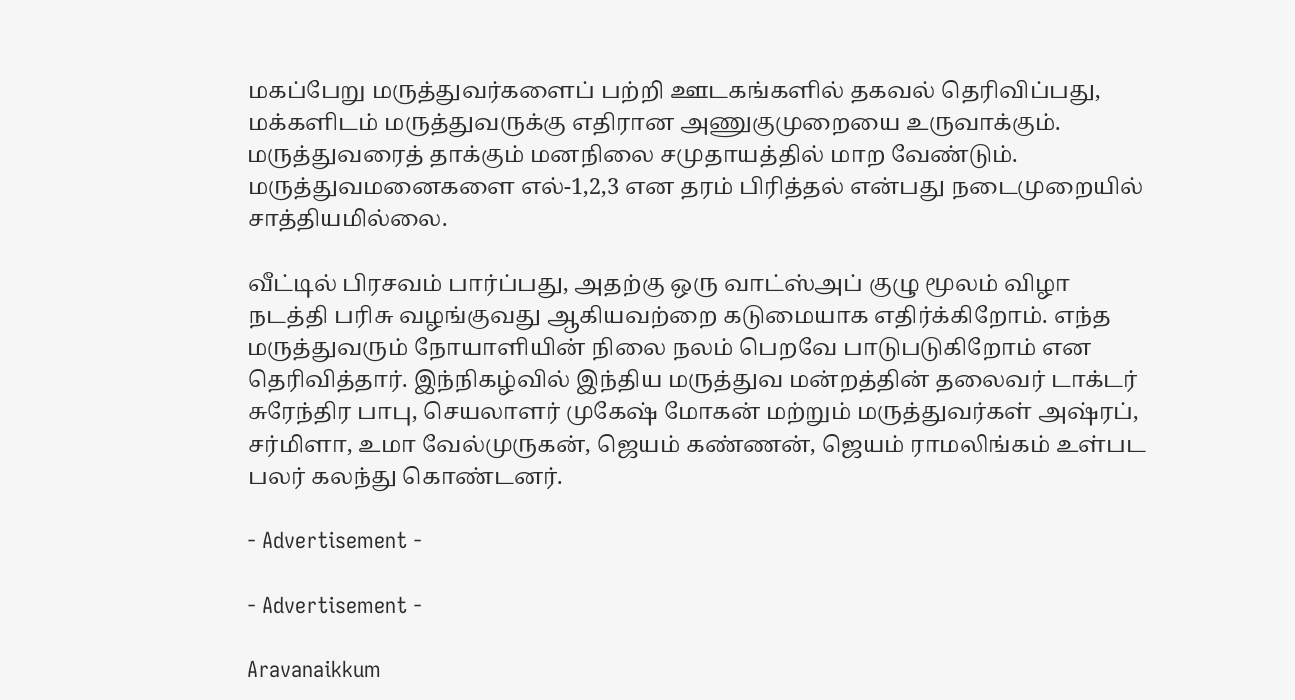மகப்பேறு மருத்துவர்களைப் பற்றி ஊடகங்களில் தகவல் தெரிவிப்பது, மக்களிடம் மருத்துவருக்கு எதிரான அணுகுமுறையை உருவாக்கும். மருத்துவரைத் தாக்கும் மனநிலை சமுதாயத்தில் மாற வேண்டும். மருத்துவமனைகளை எல்-1,2,3 என தரம் பிரித்தல் என்பது நடைமுறையில் சாத்தியமில்லை.

வீட்டில் பிரசவம் பார்ப்பது, அதற்கு ஒரு வாட்ஸ்அப் குழு மூலம் விழா நடத்தி பரிசு வழங்குவது ஆகியவற்றை கடுமையாக எதிர்க்கிறோம். எந்த மருத்துவரும் நோயாளியின் நிலை நலம் பெறவே பாடுபடுகிறோம் என தெரிவித்தார். இந்நிகழ்வில் இந்திய மருத்துவ மன்றத்தின் தலைவர் டாக்டர் சுரேந்திர பாபு, செயலாளர் முகேஷ் மோகன் மற்றும் மருத்துவர்கள் அஷ்ரப், சர்மிளா, உமா வேல்முருகன், ஜெயம் கண்ணன், ஜெயம் ராமலிங்கம் உள்பட பலர் கலந்து கொண்டனர்.

- Advertisement -

- Advertisement -

Aravanaikkum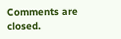Comments are closed.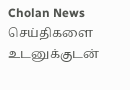Cholan News செய்திகளை உடனுக்குடன்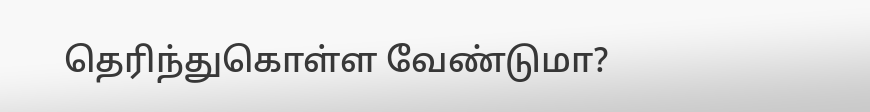தெரிந்துகொள்ள வேண்டுமா?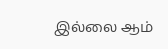இல்லை ஆம்